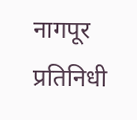नागपूर प्रतिनिधी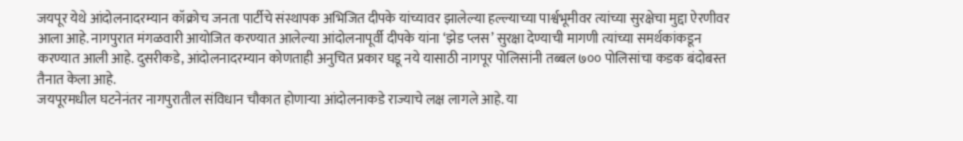जयपूर येथे आंदोलनादरम्यान कॉक्रोच जनता पार्टीचे संस्थापक अभिजित दीपके यांच्यावर झालेल्या हल्ल्याच्या पार्श्वभूमीवर त्यांच्या सुरक्षेचा मुद्दा ऐरणीवर आला आहे. नागपुरात मंगळवारी आयोजित करण्यात आलेल्या आंदोलनापूर्वी दीपके यांना ‘झेड प्लस’ सुरक्षा देण्याची मागणी त्यांच्या समर्थकांकडून करण्यात आली आहे. दुसरीकडे, आंदोलनादरम्यान कोणताही अनुचित प्रकार घडू नये यासाठी नागपूर पोलिसांनी तब्बल ७०० पोलिसांचा कडक बंदोबस्त तैनात केला आहे.
जयपूरमधील घटनेनंतर नागपुरातील संविधान चौकात होणाऱ्या आंदोलनाकडे राज्याचे लक्ष लागले आहे. या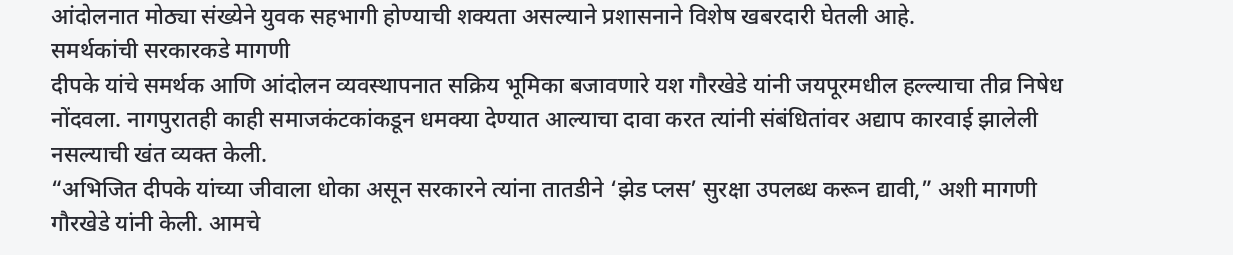आंदोलनात मोठ्या संख्येने युवक सहभागी होण्याची शक्यता असल्याने प्रशासनाने विशेष खबरदारी घेतली आहे.
समर्थकांची सरकारकडे मागणी
दीपके यांचे समर्थक आणि आंदोलन व्यवस्थापनात सक्रिय भूमिका बजावणारे यश गौरखेडे यांनी जयपूरमधील हल्ल्याचा तीव्र निषेध नोंदवला. नागपुरातही काही समाजकंटकांकडून धमक्या देण्यात आल्याचा दावा करत त्यांनी संबंधितांवर अद्याप कारवाई झालेली नसल्याची खंत व्यक्त केली.
“अभिजित दीपके यांच्या जीवाला धोका असून सरकारने त्यांना तातडीने ‘झेड प्लस’ सुरक्षा उपलब्ध करून द्यावी,” अशी मागणी गौरखेडे यांनी केली. आमचे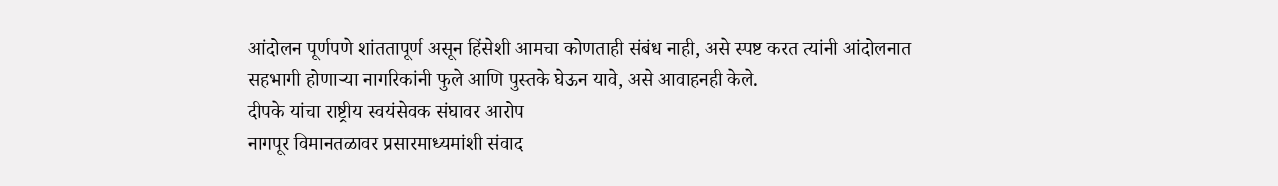आंदोलन पूर्णपणे शांततापूर्ण असून हिंसेशी आमचा कोणताही संबंध नाही, असे स्पष्ट करत त्यांनी आंदोलनात सहभागी होणाऱ्या नागरिकांनी फुले आणि पुस्तके घेऊन यावे, असे आवाहनही केले.
दीपके यांचा राष्ट्रीय स्वयंसेवक संघावर आरोप
नागपूर विमानतळावर प्रसारमाध्यमांशी संवाद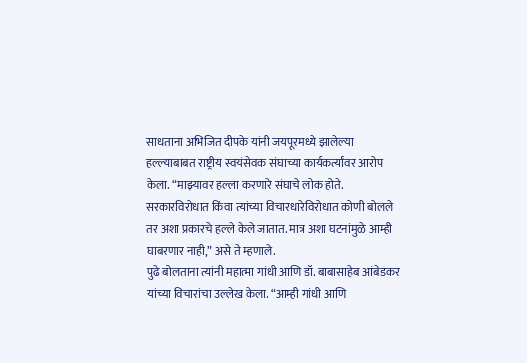साधताना अभिजित दीपके यांनी जयपूरमध्ये झालेल्या हल्ल्याबाबत राष्ट्रीय स्वयंसेवक संघाच्या कार्यकर्त्यांवर आरोप केला. “माझ्यावर हल्ला करणारे संघाचे लोक होते. सरकारविरोधात किंवा त्यांच्या विचारधारेविरोधात कोणी बोलले तर अशा प्रकारचे हल्ले केले जातात. मात्र अशा घटनांमुळे आम्ही घाबरणार नाही,” असे ते म्हणाले.
पुढे बोलताना त्यांनी महात्मा गांधी आणि डॉ. बाबासाहेब आंबेडकर यांच्या विचारांचा उल्लेख केला. “आम्ही गांधी आणि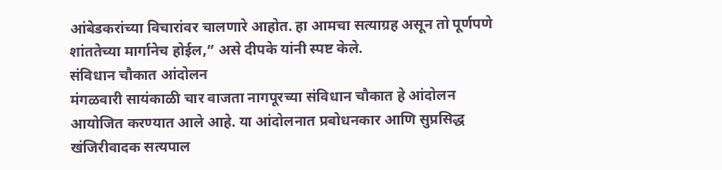आंबेडकरांच्या विचारांवर चालणारे आहोत. हा आमचा सत्याग्रह असून तो पूर्णपणे शांततेच्या मार्गानेच होईल,” असे दीपके यांनी स्पष्ट केले.
संविधान चौकात आंदोलन
मंगळवारी सायंकाळी चार वाजता नागपूरच्या संविधान चौकात हे आंदोलन आयोजित करण्यात आले आहे. या आंदोलनात प्रबोधनकार आणि सुप्रसिद्ध खंजिरीवादक सत्यपाल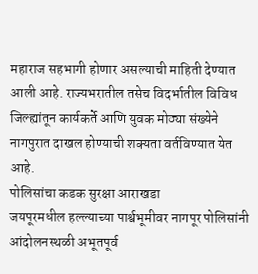महाराज सहभागी होणार असल्याची माहिती देण्यात आली आहे. राज्यभरातील तसेच विदर्भातील विविध जिल्ह्यांतून कार्यकर्ते आणि युवक मोठ्या संख्येने नागपुरात दाखल होण्याची शक्यता वर्तविण्यात येत आहे.
पोलिसांचा कडक सुरक्षा आराखडा
जयपूरमधील हल्ल्याच्या पार्श्वभूमीवर नागपूर पोलिसांनी आंदोलनस्थळी अभूतपूर्व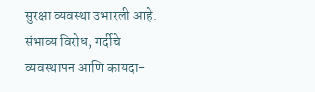सुरक्षा व्यवस्था उभारली आहे. संभाव्य विरोध, गर्दीचे व्यवस्थापन आणि कायदा-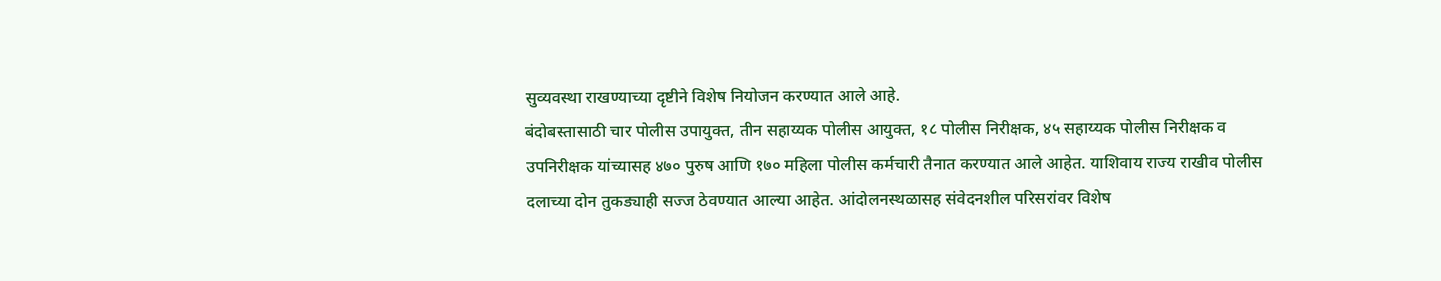सुव्यवस्था राखण्याच्या दृष्टीने विशेष नियोजन करण्यात आले आहे.
बंदोबस्तासाठी चार पोलीस उपायुक्त, तीन सहाय्यक पोलीस आयुक्त, १८ पोलीस निरीक्षक, ४५ सहाय्यक पोलीस निरीक्षक व उपनिरीक्षक यांच्यासह ४७० पुरुष आणि १७० महिला पोलीस कर्मचारी तैनात करण्यात आले आहेत. याशिवाय राज्य राखीव पोलीस दलाच्या दोन तुकड्याही सज्ज ठेवण्यात आल्या आहेत. आंदोलनस्थळासह संवेदनशील परिसरांवर विशेष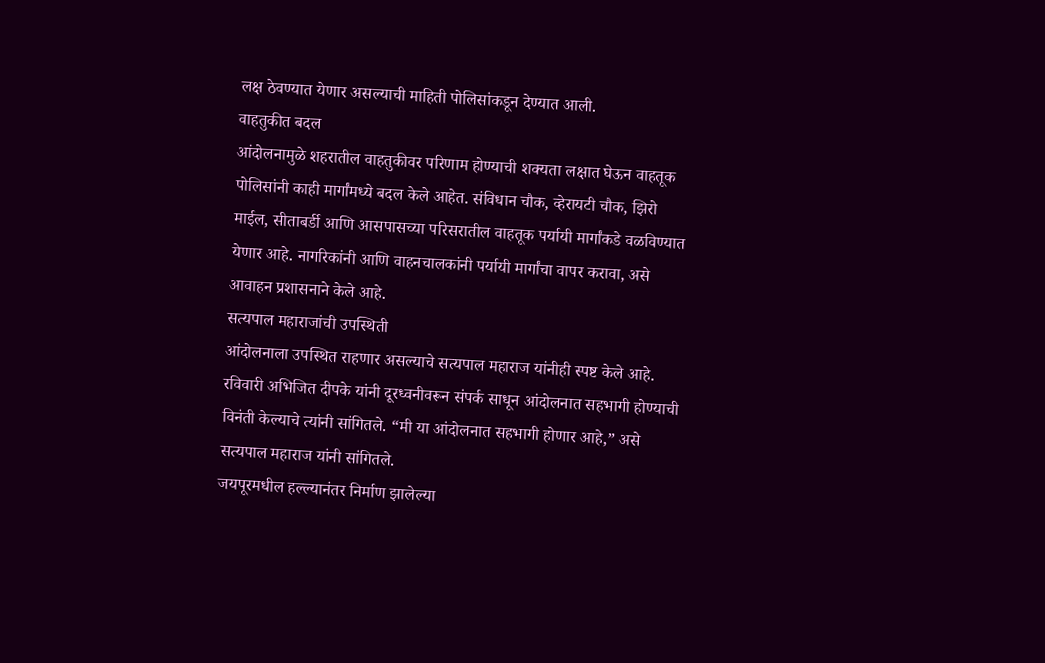लक्ष ठेवण्यात येणार असल्याची माहिती पोलिसांकडून देण्यात आली.
वाहतुकीत बदल
आंदोलनामुळे शहरातील वाहतुकीवर परिणाम होण्याची शक्यता लक्षात घेऊन वाहतूक पोलिसांनी काही मार्गांमध्ये बदल केले आहेत. संविधान चौक, व्हेरायटी चौक, झिरो माईल, सीताबर्डी आणि आसपासच्या परिसरातील वाहतूक पर्यायी मार्गांकडे वळविण्यात येणार आहे. नागरिकांनी आणि वाहनचालकांनी पर्यायी मार्गांचा वापर करावा, असे आवाहन प्रशासनाने केले आहे.
सत्यपाल महाराजांची उपस्थिती
आंदोलनाला उपस्थित राहणार असल्याचे सत्यपाल महाराज यांनीही स्पष्ट केले आहे. रविवारी अभिजित दीपके यांनी दूरध्वनीवरून संपर्क साधून आंदोलनात सहभागी होण्याची विनंती केल्याचे त्यांनी सांगितले. “मी या आंदोलनात सहभागी होणार आहे,” असे सत्यपाल महाराज यांनी सांगितले.
जयपूरमधील हल्ल्यानंतर निर्माण झालेल्या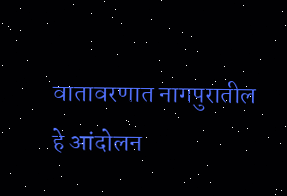वातावरणात नागपुरातील हे आंदोलन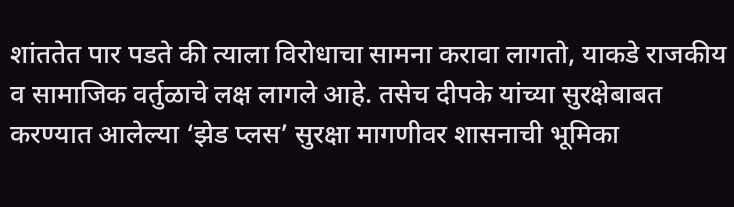शांततेत पार पडते की त्याला विरोधाचा सामना करावा लागतो, याकडे राजकीय व सामाजिक वर्तुळाचे लक्ष लागले आहे. तसेच दीपके यांच्या सुरक्षेबाबत करण्यात आलेल्या ‘झेड प्लस’ सुरक्षा मागणीवर शासनाची भूमिका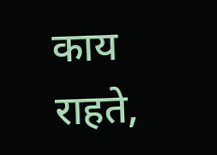काय राहते,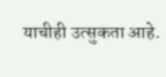याचीही उत्सुकता आहे.